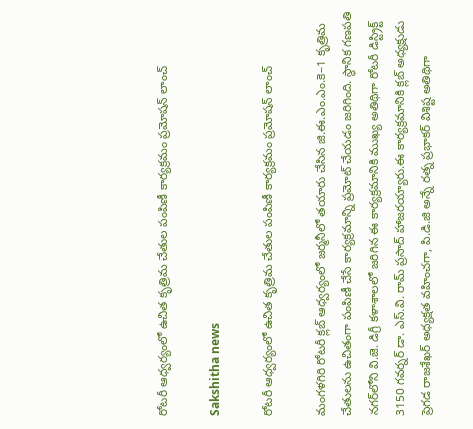రోటరీ ఆధ్వర్యంలో ఉచిత కృత్రిమ చేతుల పంపిణీ కార్యక్రమం ప్రమోషన్ లాంచ్

Sakshitha news

రోటరీ ఆధ్వర్యంలో ఉచిత కృత్రిమ చేతుల పంపిణీ కార్యక్రమం ప్రమోషన్ లాంచ్

మంగళగిరి రోటరీ క్లబ్ ఆధ్వర్యంలో జర్మనీలో తయారు చేసిన జి.ఈ.ఎం.ఎం.కె–1 కృత్రిమ చేతులను ఉచితంగా పంపిణీ చేసే కార్యక్రమాన్ని ప్రమోట్ చేయడం జరిగింది. స్థానిక గణపతి నగర్‌లోని వి.జె. డిగ్రీ కళాశాలలో జరిగిన ఈ కార్యక్రమానికి ముఖ్య అతిథిగా రోటరీ డిస్ట్రిక్ట్ 3150 గవర్నర్ డా. ఎస్.వి. రామ్ ప్రసాద్ హాజరయ్యారు.ఈ కార్యక్రమానికి క్లబ్ అధ్యక్షుడు ప్రెగడ రాజశేఖర్ అధ్యక్షత వహించగా, పి.డి.జి అన్నే రత్న ప్రభాకర్ విశిష్ట అతిథిగా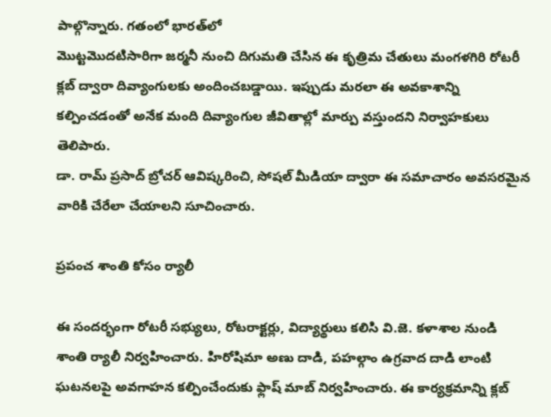పాల్గొన్నారు. గతంలో భారత్‌లో
మొట్టమొదటిసారిగా జర్మనీ నుంచి దిగుమతి చేసిన ఈ కృత్రిమ చేతులు మంగళగిరి రోటరీ క్లబ్ ద్వారా దివ్యాంగులకు అందించబడ్డాయి. ఇప్పుడు మరలా ఈ అవకాశాన్ని కల్పించడంతో అనేక మంది దివ్యాంగుల జీవితాల్లో మార్పు వస్తుందని నిర్వాహకులు తెలిపారు.
డా. రామ్ ప్రసాద్ బ్రోచర్ ఆవిష్కరించి, సోషల్ మీడియా ద్వారా ఈ సమాచారం అవసరమైన వారికి చేరేలా చేయాలని సూచించారు.

ప్రపంచ శాంతి కోసం ర్యాలీ

ఈ సందర్భంగా రోటరీ సభ్యులు, రోటరాక్టర్లు, విద్యార్థులు కలిసి వి.జె. కళాశాల నుండి శాంతి ర్యాలీ నిర్వహించారు. హిరోషిమా అణు దాడి, పహల్గాం ఉగ్రవాద దాడి లాంటి ఘటనలపై అవగాహన కల్పించేందుకు ఫ్లాష్ మాబ్ నిర్వహించారు. ఈ కార్యక్రమాన్ని క్లబ్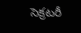సెక్రటరీ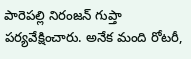పారెపల్లి నిరంజన్ గుప్తా పర్యవేక్షించారు. అనేక మంది రోటరీ,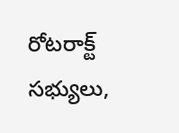రోటరాక్ట్ సభ్యులు,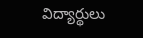విద్యార్థులు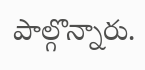పాల్గొన్నారు.